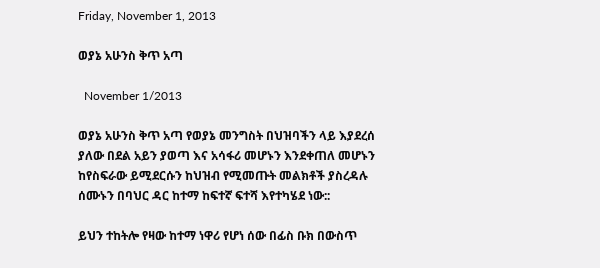Friday, November 1, 2013

ወያኔ አሁንስ ቅጥ አጣ

  November 1/2013

ወያኔ አሁንስ ቅጥ አጣ የወያኔ መንግስት በህዝባችን ላይ እያደረሰ ያለው በደል አይን ያወጣ እና አሳፋሪ መሆኑን እንደቀጠለ መሆኑን ከየስፍራው ይሚደርሱን ከህዝብ የሚመጡት መልክቶች ያስረዳሉ ሰሙኑን በባህር ዳር ከተማ ከፍተኛ ፍተሻ እየተካሄደ ነው::

ይህን ተከትሎ የዛው ከተማ ነዋሪ የሆነ ሰው በፊስ ቡክ በውስጥ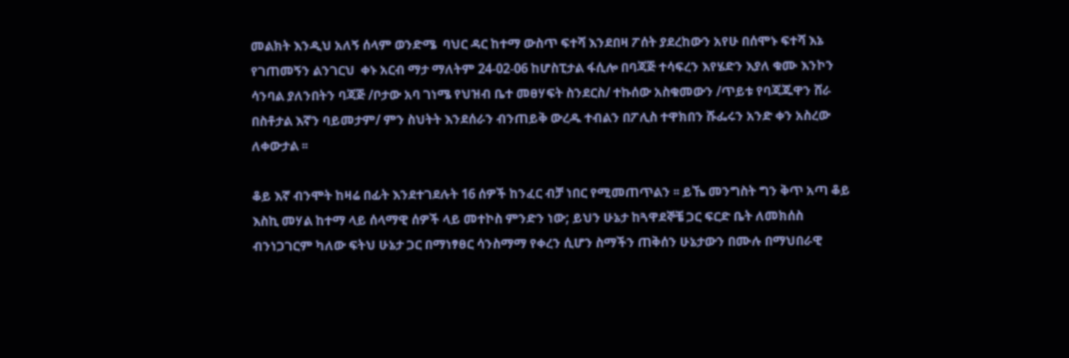መልክት እንዲህ አለኝ ሰላም ወንድሜ  ባህር ዳር ከተማ ውስጥ ፍተሻ እንደበዛ ፖሰት ያደረከውን አየሁ በሰሞኑ ፍተሻ እኔ የገጠመኝን ልንገርህ  ቀኑ አርብ ማታ ማለትም 24-02-06 ከሆስፒታል ፋሲሎ በባጃጅ ተሳፍረን እየሄድን እያለ ቁሙ እንኮን ሳንባል ያለንበትን ባጃጅ /ቦታው አባ ገነሜ የህዝብ ቤተ መፀሃፍት ስንደርስ/ ተኩሰው አስቁመውን /ጥይቱ የባጃጁዋን ሸራ በስቶታል እኛን ባይመታም/ ምን ስህትት እንደሰራን ብንጠይቅ ውረዱ ተብልን በፖሊስ ተዋክበን ሹፌሩን አንድ ቀን አስረው ለቀውታል ፡፡

ቆይ እኛ ብንሞት ከዛሬ በፊት እንደተገደሉት 16 ሰዎች ከንፈር ብቻ ነበር የሚመጠጥልን ፡፡ ይኼ መንግስት ግን ቅጥ አጣ ቆይ እስኪ መሃል ከተማ ላይ ሰላማዊ ሰዎች ላይ መተኮስ ምንድን ነው; ይህን ሁኔታ ከጓዋደኞቼ ጋር ፍርድ ቤት ለመክሰስ ብንነጋገርም ካለው ፍትህ ሁኔታ ጋር በማነፃፀር ሳንስማማ የቀረን ሲሆን ስማችን ጠቅሰን ሁኔታውን በሙሉ በማህበራዊ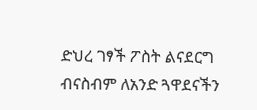ድህረ ገፃች ፖስት ልናደርግ ብናስብም ለአንድ ጓዋደናችን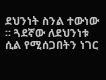ደህንነት ስንል ተውነው ፡፡ ጓደኛው ለደህንነቱ ሲል የሚሰጋበትን ነገር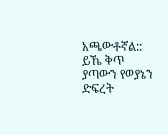አጫውቶኛል:: ይኼ ቅጥ ያጣውን የወያኔን ድፍረት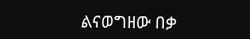ልናወግዘው በቃ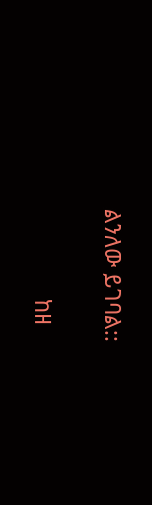ልንለው ይገባል::

               ከዘ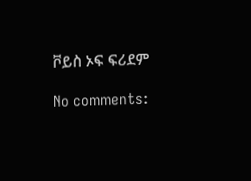ቮይስ ኦፍ ፍሪደም

No comments: